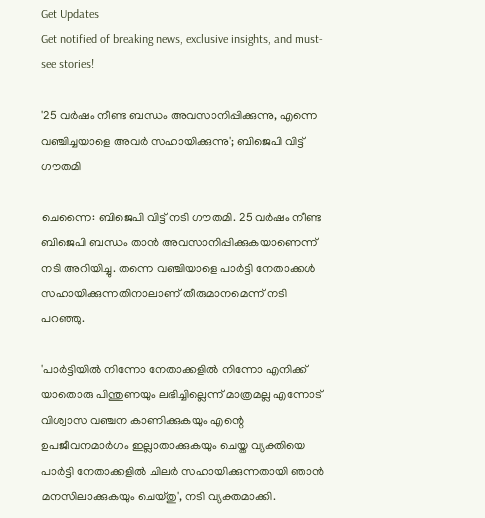Get Updates
Get notified of breaking news, exclusive insights, and must-see stories!

'25 വർഷം നീണ്ട ബന്ധം അവസാനിപ്പിക്കുന്നു, എന്നെ വഞ്ചിച്ചയാളെ അവർ സഹായിക്കുന്നു'; ബിജെപി വിട്ട് ഗൗതമി

ചെന്നൈ: ബിജെപി വിട്ട് നടി ഗൗതമി. 25 വർഷം നീണ്ട ബിജെപി ബന്ധം താൻ അവസാനിപ്പിക്കുകയാണെന്ന് നടി അറിയിച്ചു. തന്നെ വഞ്ചിയാളെ പാർട്ടി നേതാക്കൾ സഹായിക്കുന്നതിനാലാണ് തീരുമാനമെന്ന് നടി പറഞ്ഞു.

'പാർട്ടിയിൽ നിന്നോ നേതാക്കളിൽ നിന്നോ എനിക്ക് യാതൊരു പിന്തുണയും ലഭിച്ചില്ലെന്ന് മാത്രമല്ല എന്നോട് വിശ്വാസ വഞ്ചന കാണിക്കുകയും എന്റെ ഉപജീവനമാർഗം ഇല്ലാതാക്കുകയും ചെയ്ത വ്യക്തിയെ പാർട്ടി നേതാക്കളിൽ ചിലർ സഹായിക്കുന്നതായി ഞാൻ മനസിലാക്കുകയും ചെയ്തു', നടി വ്യക്തമാക്കി.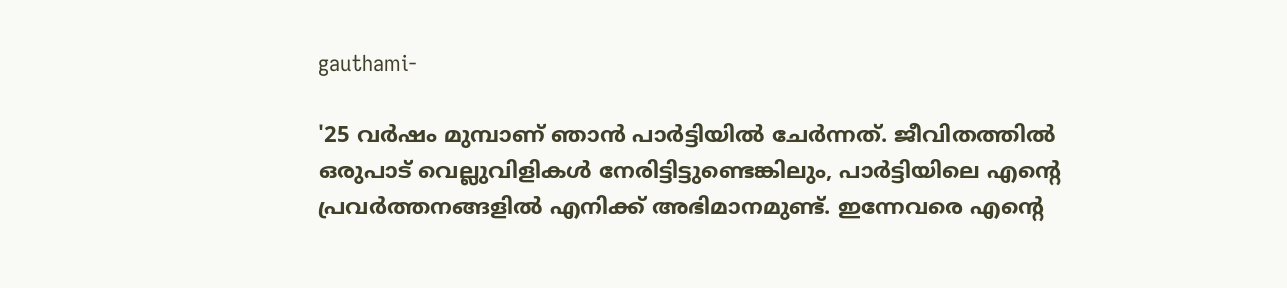gauthami-

'25 വർഷം മുമ്പാണ് ഞാൻ പാർട്ടിയിൽ ചേർന്നത്. ജീവിതത്തിൽ ഒരുപാട് വെല്ലുവിളികൾ നേരിട്ടിട്ടുണ്ടെങ്കിലും, പാർട്ടിയിലെ എന്റെ പ്രവർത്തനങ്ങളിൽ എനിക്ക് അഭിമാനമുണ്ട്. ഇന്നേവരെ എന്റെ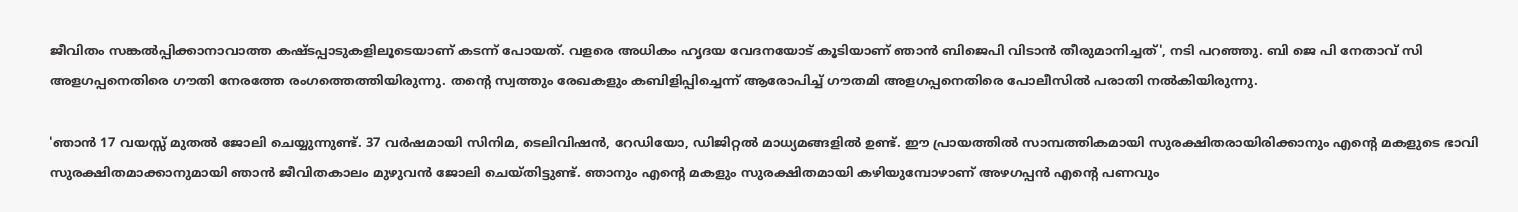ജീവിതം സങ്കൽപ്പിക്കാനാവാത്ത കഷ്ടപ്പാടുകളിലൂടെയാണ് കടന്ന് പോയത്. വളരെ അധികം ഹൃദയ വേദനയോട് കൂടിയാണ് ഞാൻ ബിജെപി വിടാൻ തീരുമാനിച്ചത്', നടി പറഞ്ഞു. ബി ജെ പി നേതാവ് സി അളഗപ്പനെതിരെ ഗൗതി നേരത്തേ രംഗത്തെത്തിയിരുന്നു. തന്റെ സ്വത്തും രേഖകളും കബിളിപ്പിച്ചെന്ന് ആരോപിച്ച് ഗൗതമി അളഗപ്പനെതിരെ പോലീസിൽ പരാതി നൽകിയിരുന്നു.

'ഞാൻ 17 വയസ്സ് മുതൽ ജോലി ചെയ്യുന്നുണ്ട്. 37 വർഷമായി സിനിമ, ടെലിവിഷൻ, റേഡിയോ, ഡിജിറ്റൽ മാധ്യമങ്ങളിൽ ഉണ്ട്. ഈ പ്രായത്തിൽ സാമ്പത്തികമായി സുരക്ഷിതരായിരിക്കാനും എന്റെ മകളുടെ ഭാവി സുരക്ഷിതമാക്കാനുമായി ഞാൻ ജീവിതകാലം മുഴുവൻ ജോലി ചെയ്തിട്ടുണ്ട്. ഞാനും എന്റെ മകളും സുരക്ഷിതമായി കഴിയുമ്പോഴാണ് അഴഗപ്പൻ എന്റെ പണവും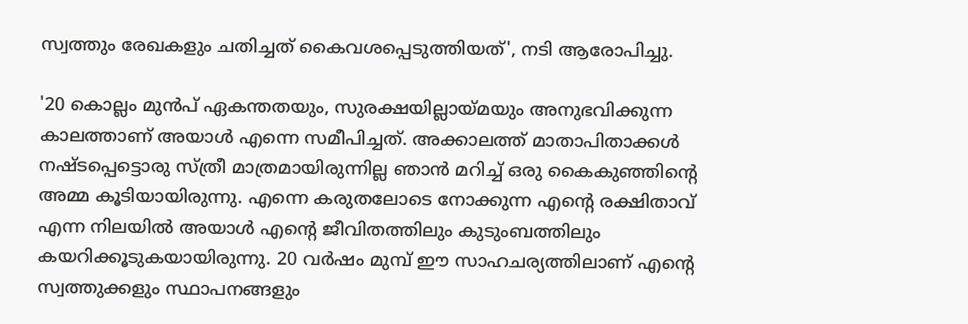സ്വത്തും രേഖകളും ചതിച്ചത് കൈവശപ്പെടുത്തിയത്', നടി ആരോപിച്ചു.

'20 കൊല്ലം മുന്‍പ് ഏകന്തതയും, സുരക്ഷയില്ലായ്മയും അനുഭവിക്കുന്ന കാലത്താണ് അയാള്‍ എന്നെ സമീപിച്ചത്. അക്കാലത്ത് മാതാപിതാക്കൾ നഷ്ടപ്പെട്ടൊരു സ്ത്രീ മാത്രമായിരുന്നില്ല ഞാൻ മറിച്ച് ഒരു കൈകുഞ്ഞിന്‍റെ അമ്മ കൂടിയായിരുന്നു. എന്നെ കരുതലോടെ നോക്കുന്ന എന്‍റെ രക്ഷിതാവ് എന്ന നിലയില്‍ അയാള്‍ എന്‍റെ ജീവിതത്തിലും കുടുംബത്തിലും കയറിക്കൂടുകയായിരുന്നു. 20 വർഷം മുമ്പ് ഈ സാഹചര്യത്തിലാണ് എന്‍റെ സ്വത്തുക്കളും സ്ഥാപനങ്ങളും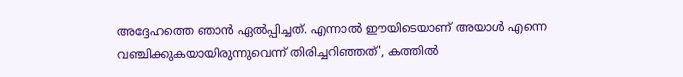അദ്ദേഹത്തെ ഞാന്‍ ഏല്‍പ്പിച്ചത്. എന്നാൽ ഈയിടെയാണ് അയാൾ എന്നെ വഞ്ചിക്കുകയായിരുന്നുവെന്ന് തിരിച്ചറിഞ്ഞത്', കത്തിൽ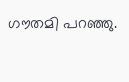ഗൗതമി പറഞ്ഞു.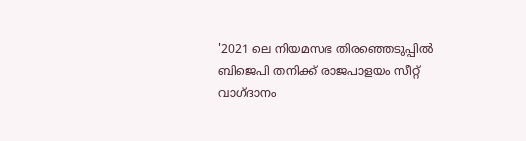'2021 ലെ നിയമസഭ തിരഞ്ഞെടുപ്പിൽ ബിജെപി തനിക്ക് രാജപാളയം സീറ്റ് വാഗ്ദാനം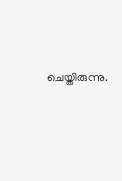ചെയ്തിരുന്നു.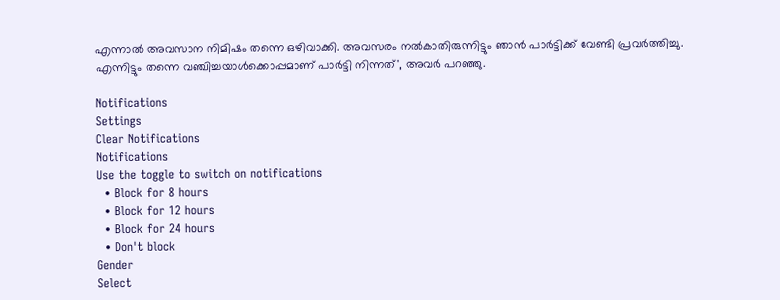എന്നാൽ അവസാന നിമിഷം തന്നെ ഒഴിവാക്കി. അവസരം നൽകാതിരുന്നിട്ടും ഞാൻ പാർട്ടിക്ക് വേണ്ടി പ്രവർത്തിച്ചു. എന്നിട്ടും തന്നെ വഞ്ചിച്ചയാൾക്കൊപ്പമാണ് പാർട്ടി നിന്നത്', അവർ പറഞ്ഞു.

Notifications
Settings
Clear Notifications
Notifications
Use the toggle to switch on notifications
  • Block for 8 hours
  • Block for 12 hours
  • Block for 24 hours
  • Don't block
Gender
Select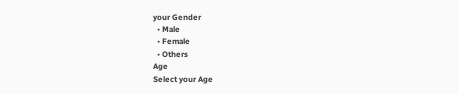your Gender
  • Male
  • Female
  • Others
Age
Select your Age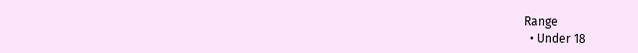Range
  • Under 18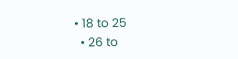• 18 to 25
  • 26 to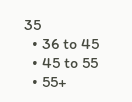35
  • 36 to 45
  • 45 to 55
  • 55+